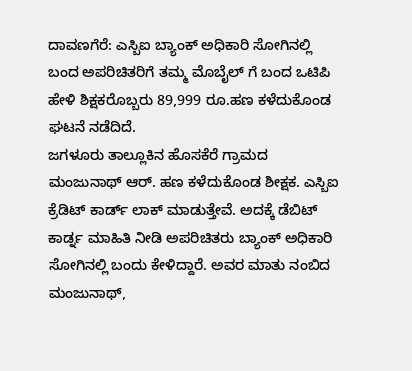ದಾವಣಗೆರೆ: ಎಸ್ಬಿಐ ಬ್ಯಾಂಕ್ ಅಧಿಕಾರಿ ಸೋಗಿನಲ್ಲಿ ಬಂದ ಅಪರಿಚಿತರಿಗೆ ತಮ್ಮ ಮೊಬೈಲ್ ಗೆ ಬಂದ ಒಟಿಪಿ ಹೇಳಿ ಶಿಕ್ಷಕರೊಬ್ಬರು 89,999 ರೂ.ಹಣ ಕಳೆದುಕೊಂಡ ಘಟನೆ ನಡೆದಿದೆ.
ಜಗಳೂರು ತಾಲ್ಲೂಕಿನ ಹೊಸಕೆರೆ ಗ್ರಾಮದ ಮಂಜುನಾಥ್ ಆರ್. ಹಣ ಕಳೆದುಕೊಂಡ ಶೀಕ್ಷಕ. ಎಸ್ಬಿಐ ಕ್ರೆಡಿಟ್ ಕಾರ್ಡ್ ಲಾಕ್ ಮಾಡುತ್ತೇವೆ. ಅದಕ್ಕೆ ಡೆಬಿಟ್ ಕಾರ್ಡ್ನ ಮಾಹಿತಿ ನೀಡಿ ಅಪರಿಚಿತರು ಬ್ಯಾಂಕ್ ಅಧಿಕಾರಿ ಸೋಗಿನಲ್ಲಿ ಬಂದು ಕೇಳಿದ್ದಾರೆ. ಅವರ ಮಾತು ನಂಬಿದ ಮಂಜುನಾಥ್,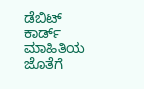ಡೆಬಿಟ್ ಕಾರ್ಡ್ ಮಾಹಿತಿಯ ಜೊತೆಗೆ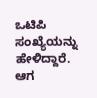ಒಟಿಪಿ ಸಂಖ್ಯೆಯನ್ನು ಹೇಳಿದ್ದಾರೆ. ಆಗ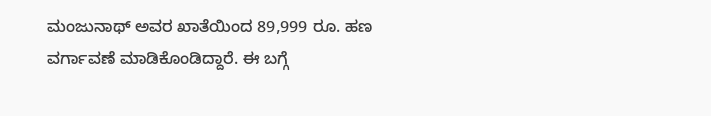ಮಂಜುನಾಥ್ ಅವರ ಖಾತೆಯಿಂದ 89,999 ರೂ. ಹಣ ವರ್ಗಾವಣೆ ಮಾಡಿಕೊಂಡಿದ್ದಾರೆ. ಈ ಬಗ್ಗೆ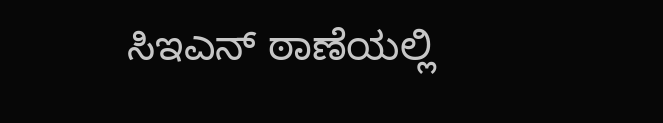ಸಿಇಎನ್ ಠಾಣೆಯಲ್ಲಿ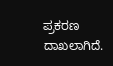ಪ್ರಕರಣ ದಾಖಲಾಗಿದೆ.